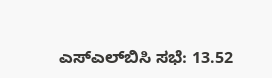ಎಸ್‌ಎಲ್‌ಬಿಸಿ ಸಭೆ: 13.52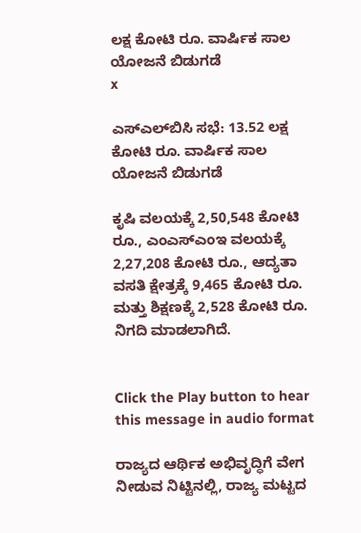ಲಕ್ಷ ಕೋಟಿ ರೂ. ವಾರ್ಷಿಕ ಸಾಲ ಯೋಜನೆ ಬಿಡುಗಡೆ
x

ಎಸ್‌ಎಲ್‌ಬಿಸಿ ಸಭೆ: 13.52 ಲಕ್ಷ ಕೋಟಿ ರೂ. ವಾರ್ಷಿಕ ಸಾಲ ಯೋಜನೆ ಬಿಡುಗಡೆ

ಕೃಷಿ ವಲಯಕ್ಕೆ 2,50,548 ಕೋಟಿ ರೂ., ಎಂಎಸ್‌ಎಂಇ ವಲಯಕ್ಕೆ 2,27,208 ಕೋಟಿ ರೂ., ಆದ್ಯತಾ ವಸತಿ ಕ್ಷೇತ್ರಕ್ಕೆ 9,465 ಕೋಟಿ ರೂ. ಮತ್ತು ಶಿಕ್ಷಣಕ್ಕೆ 2,528 ಕೋಟಿ ರೂ. ನಿಗದಿ ಮಾಡಲಾಗಿದೆ.


Click the Play button to hear this message in audio format

ರಾಜ್ಯದ ಆರ್ಥಿಕ ಅಭಿವೃದ್ಧಿಗೆ ವೇಗ ನೀಡುವ ನಿಟ್ಟಿನಲ್ಲಿ, ರಾಜ್ಯ ಮಟ್ಟದ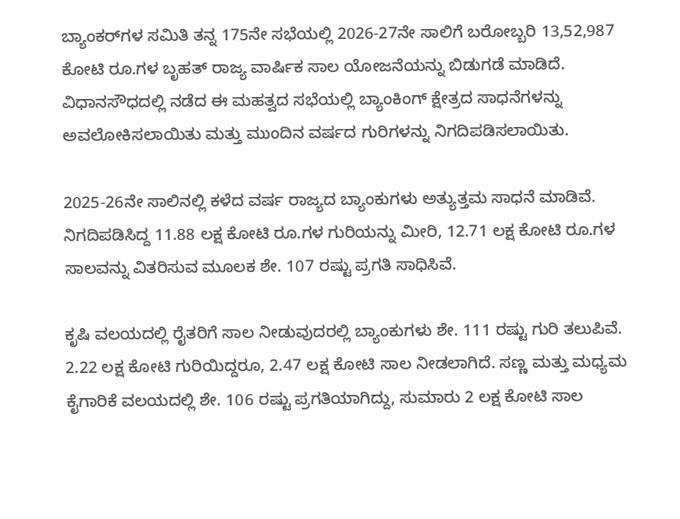ಬ್ಯಾಂಕರ್‌ಗಳ ಸಮಿತಿ ತನ್ನ 175ನೇ ಸಭೆಯಲ್ಲಿ 2026-27ನೇ ಸಾಲಿಗೆ ಬರೋಬ್ಬರಿ 13,52,987 ಕೋಟಿ ರೂ.ಗಳ ಬೃಹತ್ ರಾಜ್ಯ ವಾರ್ಷಿಕ ಸಾಲ ಯೋಜನೆಯನ್ನು ಬಿಡುಗಡೆ ಮಾಡಿದೆ. ವಿಧಾನಸೌಧದಲ್ಲಿ ನಡೆದ ಈ ಮಹತ್ವದ ಸಭೆಯಲ್ಲಿ ಬ್ಯಾಂಕಿಂಗ್ ಕ್ಷೇತ್ರದ ಸಾಧನೆಗಳನ್ನು ಅವಲೋಕಿಸಲಾಯಿತು ಮತ್ತು ಮುಂದಿನ ವರ್ಷದ ಗುರಿಗಳನ್ನು ನಿಗದಿಪಡಿಸಲಾಯಿತು.

2025-26ನೇ ಸಾಲಿನಲ್ಲಿ ಕಳೆದ ವರ್ಷ ರಾಜ್ಯದ ಬ್ಯಾಂಕುಗಳು ಅತ್ಯುತ್ತಮ ಸಾಧನೆ ಮಾಡಿವೆ. ನಿಗದಿಪಡಿಸಿದ್ದ 11.88 ಲಕ್ಷ ಕೋಟಿ ರೂ.ಗಳ ಗುರಿಯನ್ನು ಮೀರಿ, 12.71 ಲಕ್ಷ ಕೋಟಿ ರೂ.ಗಳ ಸಾಲವನ್ನು ವಿತರಿಸುವ ಮೂಲಕ ಶೇ. 107 ರಷ್ಟು ಪ್ರಗತಿ ಸಾಧಿಸಿವೆ.

ಕೃಷಿ ವಲಯದಲ್ಲಿ ರೈತರಿಗೆ ಸಾಲ ನೀಡುವುದರಲ್ಲಿ ಬ್ಯಾಂಕುಗಳು ಶೇ. 111 ರಷ್ಟು ಗುರಿ ತಲುಪಿವೆ. 2.22 ಲಕ್ಷ ಕೋಟಿ ಗುರಿಯಿದ್ದರೂ, 2.47 ಲಕ್ಷ ಕೋಟಿ ಸಾಲ ನೀಡಲಾಗಿದೆ. ಸಣ್ಣ ಮತ್ತು ಮಧ್ಯಮ ಕೈಗಾರಿಕೆ ವಲಯದಲ್ಲಿ ಶೇ. 106 ರಷ್ಟು ಪ್ರಗತಿಯಾಗಿದ್ದು, ಸುಮಾರು 2 ಲಕ್ಷ ಕೋಟಿ ಸಾಲ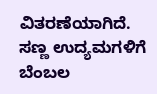ವಿತರಣೆಯಾಗಿದೆ. ಸಣ್ಣ ಉದ್ಯಮಗಳಿಗೆ ಬೆಂಬಲ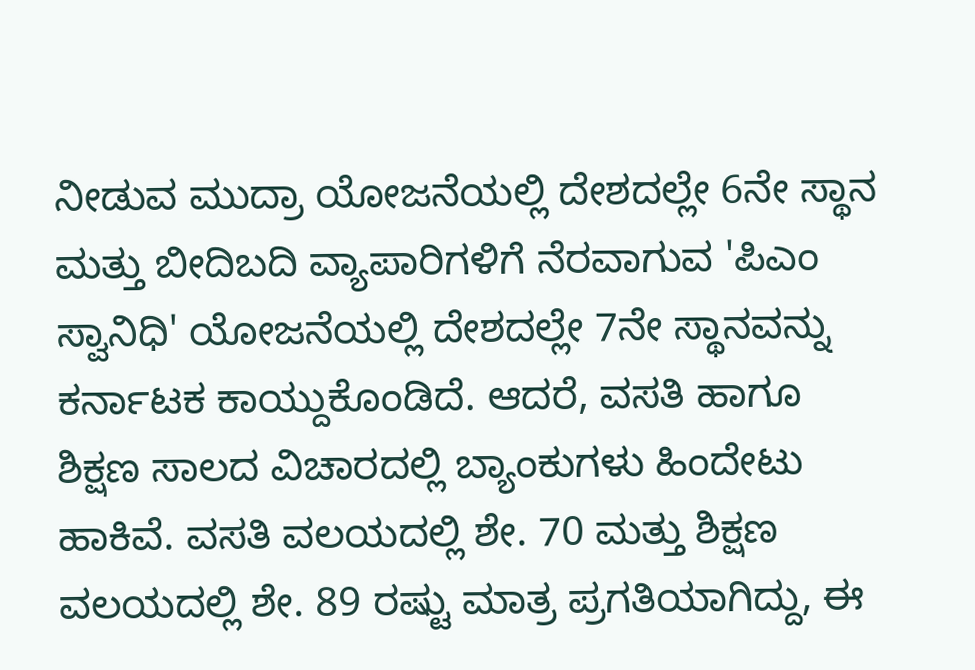ನೀಡುವ ಮುದ್ರಾ ಯೋಜನೆಯಲ್ಲಿ ದೇಶದಲ್ಲೇ 6ನೇ ಸ್ಥಾನ ಮತ್ತು ಬೀದಿಬದಿ ವ್ಯಾಪಾರಿಗಳಿಗೆ ನೆರವಾಗುವ 'ಪಿಎಂ ಸ್ವಾನಿಧಿ' ಯೋಜನೆಯಲ್ಲಿ ದೇಶದಲ್ಲೇ 7ನೇ ಸ್ಥಾನವನ್ನು ಕರ್ನಾಟಕ ಕಾಯ್ದುಕೊಂಡಿದೆ. ಆದರೆ, ವಸತಿ ಹಾಗೂ ಶಿಕ್ಷಣ ಸಾಲದ ವಿಚಾರದಲ್ಲಿ ಬ್ಯಾಂಕುಗಳು ಹಿಂದೇಟು ಹಾಕಿವೆ. ವಸತಿ ವಲಯದಲ್ಲಿ ಶೇ. 70 ಮತ್ತು ಶಿಕ್ಷಣ ವಲಯದಲ್ಲಿ ಶೇ. 89 ರಷ್ಟು ಮಾತ್ರ ಪ್ರಗತಿಯಾಗಿದ್ದು, ಈ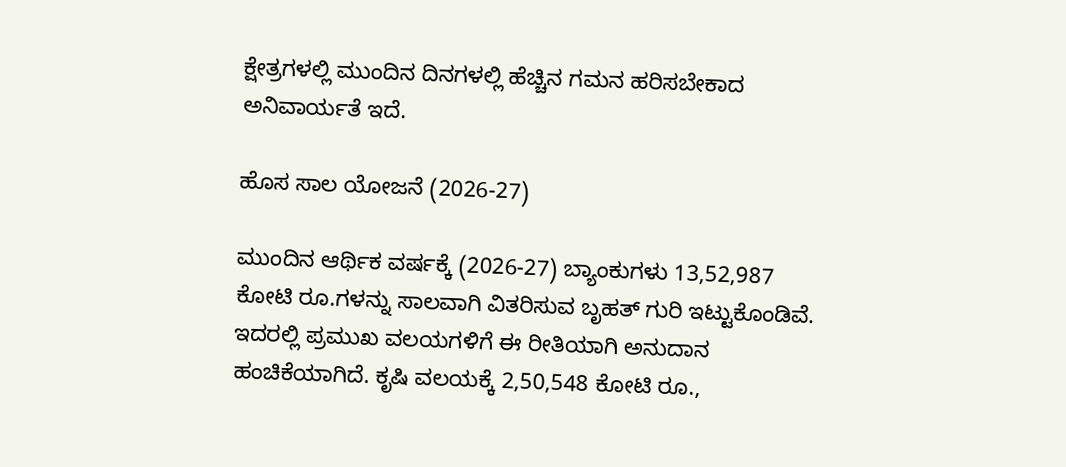ಕ್ಷೇತ್ರಗಳಲ್ಲಿ ಮುಂದಿನ ದಿನಗಳಲ್ಲಿ ಹೆಚ್ಚಿನ ಗಮನ ಹರಿಸಬೇಕಾದ ಅನಿವಾರ್ಯತೆ ಇದೆ.

ಹೊಸ ಸಾಲ ಯೋಜನೆ (2026-27)

ಮುಂದಿನ ಆರ್ಥಿಕ ವರ್ಷಕ್ಕೆ (2026-27) ಬ್ಯಾಂಕುಗಳು 13,52,987 ಕೋಟಿ ರೂ.ಗಳನ್ನು ಸಾಲವಾಗಿ ವಿತರಿಸುವ ಬೃಹತ್ ಗುರಿ ಇಟ್ಟುಕೊಂಡಿವೆ. ಇದರಲ್ಲಿ ಪ್ರಮುಖ ವಲಯಗಳಿಗೆ ಈ ರೀತಿಯಾಗಿ ಅನುದಾನ ಹಂಚಿಕೆಯಾಗಿದೆ. ಕೃಷಿ ವಲಯಕ್ಕೆ 2,50,548 ಕೋಟಿ ರೂ.,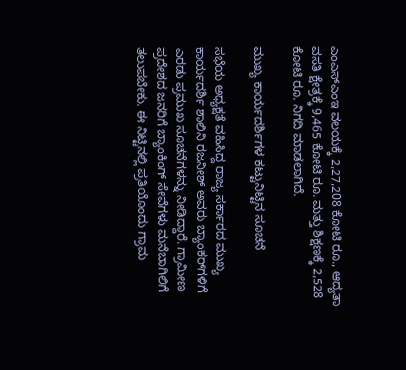ಎಂಎಸ್‌ಎಂಇ ವಲಯಕ್ಕೆ 2,27,208 ಕೋಟಿ ರೂ., ಆದ್ಯತಾ ವಸತಿ ಕ್ಷೇತ್ರಕ್ಕೆ 9,465 ಕೋಟಿ ರೂ. ಮತ್ತು ಶಿಕ್ಷಣಕ್ಕೆ 2,528 ಕೋಟಿ ರೂ. ನಿಗದಿ ಮಾಡಲಾಗಿದೆ.

ಮುಖ್ಯ ಕಾರ್ಯದರ್ಶಿಗಳ ಕಟ್ಟುನಿಟ್ಟಿನ ಸೂಚನೆ

ಸಭೆಯ ಅಧ್ಯಕ್ಷತೆ ವಹಿಸಿದ್ದ ರಾಜ್ಯ ಸರ್ಕಾರದ ಮುಖ್ಯ ಕಾರ್ಯದರ್ಶಿ ಶಾಲಿನಿ ರಜನೀಶ್ ಅವರು ಬ್ಯಾಂಕರ್‌ಗಳಿಗೆ ಎರಡು ಪ್ರಮುಖ ಸೂಚನೆಗಳನ್ನು ನೀಡಿದ್ದಾರೆ. ಗ್ರಾಮೀಣ ಪ್ರದೇಶದ ಜನರಿಗೆ ಬ್ಯಾಂಕಿಂಗ್ ಸೇವೆಗಳು ಮನೆಬಾಗಿಲಿಗೆ ತಲುಪಬೇಕು. ಈ ನಿಟ್ಟಿನಲ್ಲಿ ಪ್ರತಿಯೊಂದು ಗ್ರಾಮ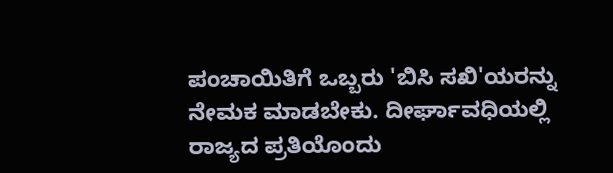ಪಂಚಾಯಿತಿಗೆ ಒಬ್ಬರು 'ಬಿಸಿ ಸಖಿ'ಯರನ್ನು ನೇಮಕ ಮಾಡಬೇಕು. ದೀರ್ಘಾವಧಿಯಲ್ಲಿ ರಾಜ್ಯದ ಪ್ರತಿಯೊಂದು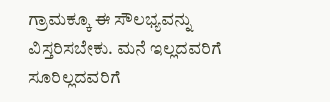ಗ್ರಾಮಕ್ಕೂ ಈ ಸೌಲಭ್ಯವನ್ನು ವಿಸ್ತರಿಸಬೇಕು. ಮನೆ ಇಲ್ಲದವರಿಗೆ ಸೂರಿಲ್ಲದವರಿಗೆ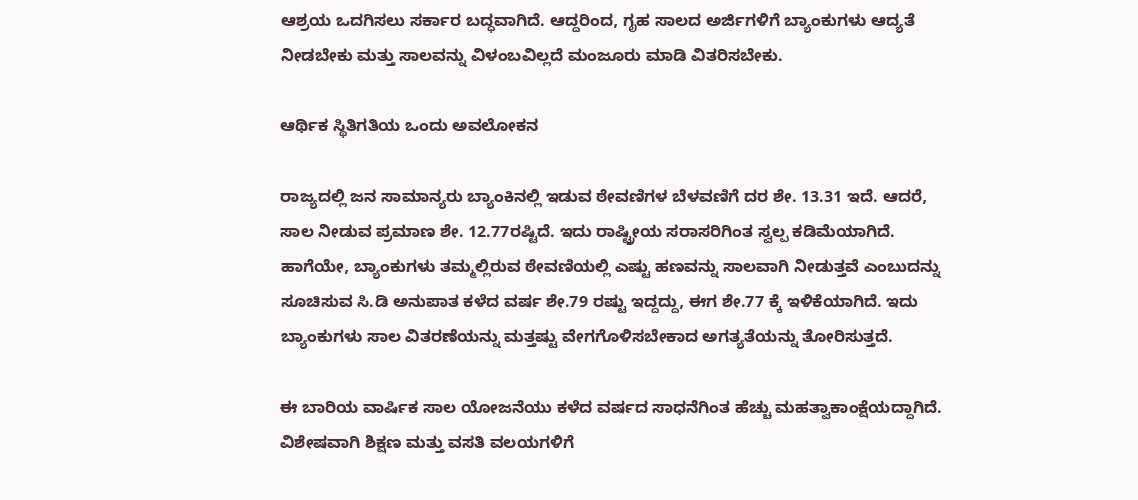ಆಶ್ರಯ ಒದಗಿಸಲು ಸರ್ಕಾರ ಬದ್ಧವಾಗಿದೆ. ಆದ್ದರಿಂದ, ಗೃಹ ಸಾಲದ ಅರ್ಜಿಗಳಿಗೆ ಬ್ಯಾಂಕುಗಳು ಆದ್ಯತೆ ನೀಡಬೇಕು ಮತ್ತು ಸಾಲವನ್ನು ವಿಳಂಬವಿಲ್ಲದೆ ಮಂಜೂರು ಮಾಡಿ ವಿತರಿಸಬೇಕು.

ಆರ್ಥಿಕ ಸ್ಥಿತಿಗತಿಯ ಒಂದು ಅವಲೋಕನ

ರಾಜ್ಯದಲ್ಲಿ ಜನ ಸಾಮಾನ್ಯರು ಬ್ಯಾಂಕಿನಲ್ಲಿ ಇಡುವ ಠೇವಣಿಗಳ ಬೆಳವಣಿಗೆ ದರ ಶೇ. 13.31 ಇದೆ. ಆದರೆ, ಸಾಲ ನೀಡುವ ಪ್ರಮಾಣ ಶೇ. 12.77ರಷ್ಟಿದೆ. ಇದು ರಾಷ್ಟ್ರೀಯ ಸರಾಸರಿಗಿಂತ ಸ್ವಲ್ಪ ಕಡಿಮೆಯಾಗಿದೆ. ಹಾಗೆಯೇ, ಬ್ಯಾಂಕುಗಳು ತಮ್ಮಲ್ಲಿರುವ ಠೇವಣಿಯಲ್ಲಿ ಎಷ್ಟು ಹಣವನ್ನು ಸಾಲವಾಗಿ ನೀಡುತ್ತವೆ ಎಂಬುದನ್ನು ಸೂಚಿಸುವ ಸಿ.ಡಿ ಅನುಪಾತ ಕಳೆದ ವರ್ಷ ಶೇ.79 ರಷ್ಟು ಇದ್ದದ್ದು, ಈಗ ಶೇ.77 ಕ್ಕೆ ಇಳಿಕೆಯಾಗಿದೆ. ಇದು ಬ್ಯಾಂಕುಗಳು ಸಾಲ ವಿತರಣೆಯನ್ನು ಮತ್ತಷ್ಟು ವೇಗಗೊಳಿಸಬೇಕಾದ ಅಗತ್ಯತೆಯನ್ನು ತೋರಿಸುತ್ತದೆ.

ಈ ಬಾರಿಯ ವಾರ್ಷಿಕ ಸಾಲ ಯೋಜನೆಯು ಕಳೆದ ವರ್ಷದ ಸಾಧನೆಗಿಂತ ಹೆಚ್ಚು ಮಹತ್ವಾಕಾಂಕ್ಷೆಯದ್ದಾಗಿದೆ. ವಿಶೇಷವಾಗಿ ಶಿಕ್ಷಣ ಮತ್ತು ವಸತಿ ವಲಯಗಳಿಗೆ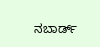ನಬಾರ್ಡ್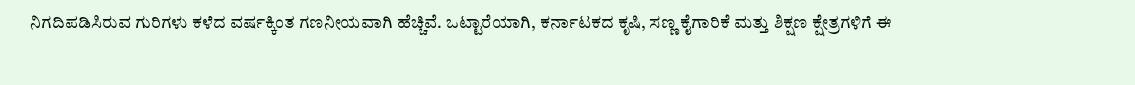ನಿಗದಿಪಡಿಸಿರುವ ಗುರಿಗಳು ಕಳೆದ ವರ್ಷಕ್ಕಿಂತ ಗಣನೀಯವಾಗಿ ಹೆಚ್ಚಿವೆ. ಒಟ್ಟಾರೆಯಾಗಿ, ಕರ್ನಾಟಕದ ಕೃಷಿ, ಸಣ್ಣ ಕೈಗಾರಿಕೆ ಮತ್ತು ಶಿಕ್ಷಣ ಕ್ಷೇತ್ರಗಳಿಗೆ ಈ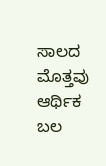ಸಾಲದ ಮೊತ್ತವು ಆರ್ಥಿಕ ಬಲ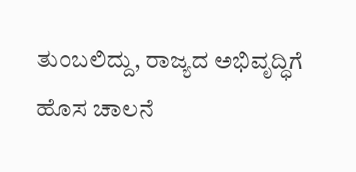ತುಂಬಲಿದ್ದು, ರಾಜ್ಯದ ಅಭಿವೃದ್ಧಿಗೆ ಹೊಸ ಚಾಲನೆ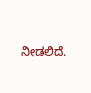ನೀಡಲಿದೆ.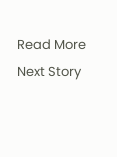Read More
Next Story